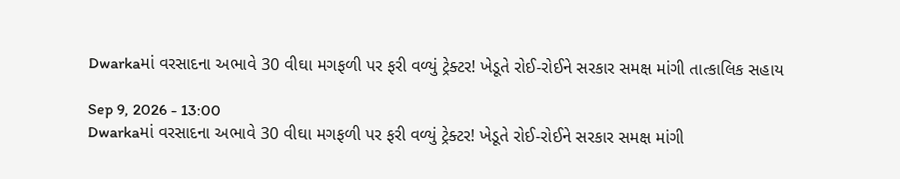Dwarkaમાં વરસાદના અભાવે 30 વીઘા મગફળી પર ફરી વળ્યું ટ્રેક્ટર! ખેડૂતે રોઈ-રોઈને સરકાર સમક્ષ માંગી તાત્કાલિક સહાય

Sep 9, 2026 - 13:00
Dwarkaમાં વરસાદના અભાવે 30 વીઘા મગફળી પર ફરી વળ્યું ટ્રેક્ટર! ખેડૂતે રોઈ-રોઈને સરકાર સમક્ષ માંગી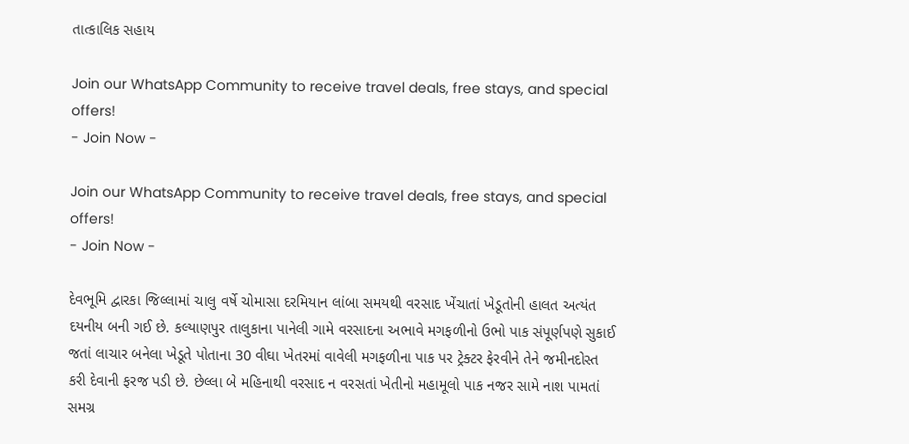તાત્કાલિક સહાય

Join our WhatsApp Community to receive travel deals, free stays, and special offers!
- Join Now -

Join our WhatsApp Community to receive travel deals, free stays, and special offers!
- Join Now -

દેવભૂમિ દ્વારકા જિલ્લામાં ચાલુ વર્ષે ચોમાસા દરમિયાન લાંબા સમયથી વરસાદ ખેંચાતાં ખેડૂતોની હાલત અત્યંત દયનીય બની ગઈ છે. કલ્યાણપુર તાલુકાના પાનેલી ગામે વરસાદના અભાવે મગફળીનો ઉભો પાક સંપૂર્ણપણે સુકાઈ જતાં લાચાર બનેલા ખેડૂતે પોતાના 30 વીઘા ખેતરમાં વાવેલી મગફળીના પાક પર ટ્રેક્ટર ફેરવીને તેને જમીનદોસ્ત કરી દેવાની ફરજ પડી છે. છેલ્લા બે મહિનાથી વરસાદ ન વરસતાં ખેતીનો મહામૂલો પાક નજર સામે નાશ પામતાં સમગ્ર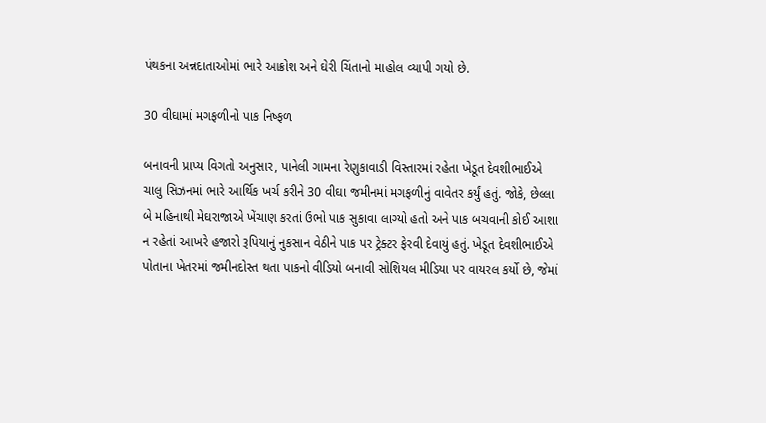પંથકના અન્નદાતાઓમાં ભારે આક્રોશ અને ઘેરી ચિંતાનો માહોલ વ્યાપી ગયો છે.

30 વીઘામાં મગફળીનો પાક નિષ્ફળ

બનાવની પ્રાપ્ય વિગતો અનુસાર, પાનેલી ગામના રેણુકાવાડી વિસ્તારમાં રહેતા ખેડૂત દેવશીભાઈએ ચાલુ સિઝનમાં ભારે આર્થિક ખર્ચ કરીને 30 વીઘા જમીનમાં મગફળીનું વાવેતર કર્યું હતું. જોકે, છેલ્લા બે મહિનાથી મેઘરાજાએ ખેંચાણ કરતાં ઉભો પાક સુકાવા લાગ્યો હતો અને પાક બચવાની કોઈ આશા ન રહેતાં આખરે હજારો રૂપિયાનું નુકસાન વેઠીને પાક પર ટ્રેક્ટર ફેરવી દેવાયું હતું. ખેડૂત દેવશીભાઈએ પોતાના ખેતરમાં જમીનદોસ્ત થતા પાકનો વીડિયો બનાવી સોશિયલ મીડિયા પર વાયરલ કર્યો છે, જેમાં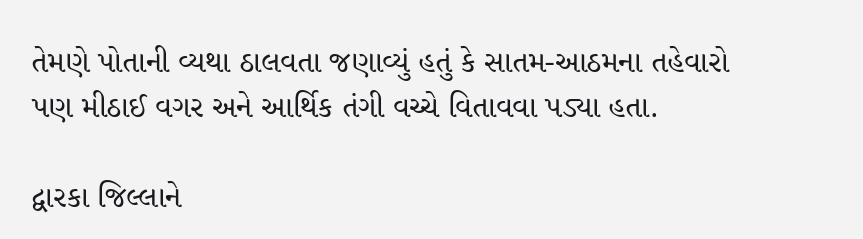તેમણે પોતાની વ્યથા ઠાલવતા જણાવ્યું હતું કે સાતમ-આઠમના તહેવારો પણ મીઠાઈ વગર અને આર્થિક તંગી વચ્ચે વિતાવવા પડ્યા હતા.

દ્વારકા જિલ્લાને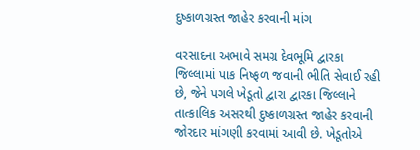દુષ્કાળગ્રસ્ત જાહેર કરવાની માંગ

વરસાદના અભાવે સમગ્ર દેવભૂમિ દ્વારકા જિલ્લામાં પાક નિષ્ફળ જવાની ભીતિ સેવાઈ રહી છે, જેને પગલે ખેડૂતો દ્વારા દ્વારકા જિલ્લાને તાત્કાલિક અસરથી દુષ્કાળગ્રસ્ત જાહેર કરવાની જોરદાર માંગણી કરવામાં આવી છે. ખેડૂતોએ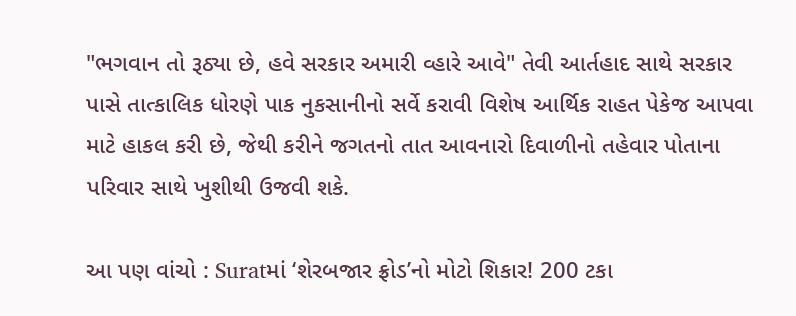"ભગવાન તો રૂઠ્યા છે, હવે સરકાર અમારી વ્હારે આવે" તેવી આર્તહાદ સાથે સરકાર પાસે તાત્કાલિક ધોરણે પાક નુકસાનીનો સર્વે કરાવી વિશેષ આર્થિક રાહત પેકેજ આપવા માટે હાકલ કરી છે, જેથી કરીને જગતનો તાત આવનારો દિવાળીનો તહેવાર પોતાના પરિવાર સાથે ખુશીથી ઉજવી શકે.

આ પણ વાંચો : Suratમાં ‘શેરબજાર ફ્રોડ’નો મોટો શિકાર! 200 ટકા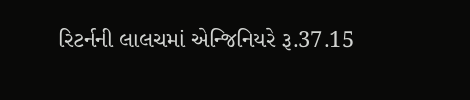રિટર્નની લાલચમાં એન્જિનિયરે રૂ.37.15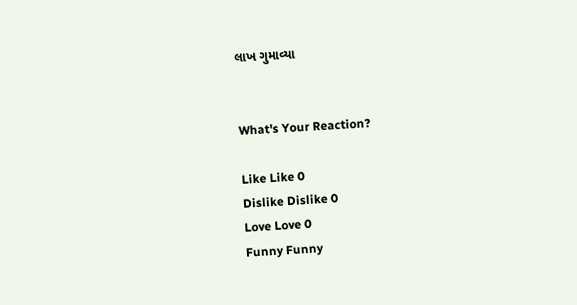લાખ ગુમાવ્યા


What's Your Reaction?

Like Like 0
Dislike Dislike 0
Love Love 0
Funny Funny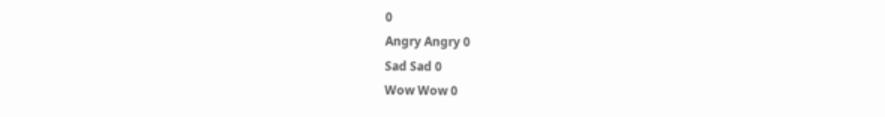0
Angry Angry 0
Sad Sad 0
Wow Wow 0